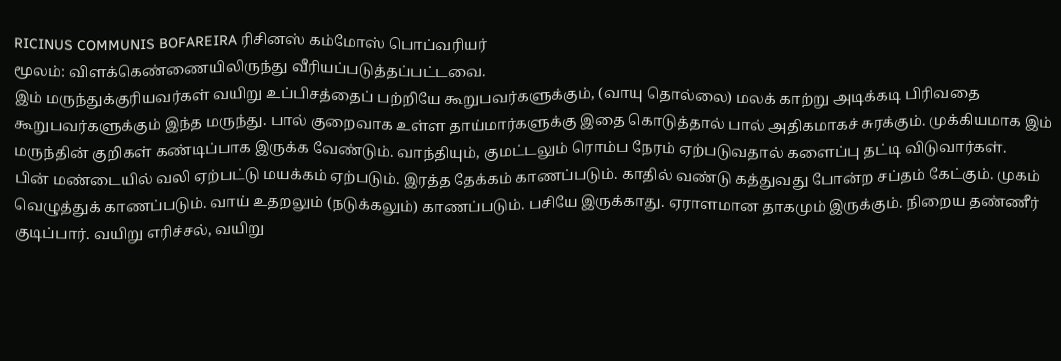RICINUS COMMUNIS BOFAREIRA ரிசினஸ் கம்மோஸ் பொப்வரியர்
மூலம்: விளக்கெண்ணையிலிருந்து வீரியப்படுத்தப்பட்டவை.
இம் மருந்துக்குரியவர்கள் வயிறு உப்பிசத்தைப் பற்றியே கூறுபவர்களுக்கும், (வாயு தொல்லை) மலக் காற்று அடிக்கடி பிரிவதை கூறுபவர்களுக்கும் இந்த மருந்து. பால் குறைவாக உள்ள தாய்மார்களுக்கு இதை கொடுத்தால் பால் அதிகமாகச் சுரக்கும். முக்கியமாக இம் மருந்தின் குறிகள் கண்டிப்பாக இருக்க வேண்டும். வாந்தியும், குமட்டலும் ரொம்ப நேரம் ஏற்படுவதால் களைப்பு தட்டி விடுவார்கள்.
பின் மண்டையில் வலி ஏற்பட்டு மயக்கம் ஏற்படும். இரத்த தேக்கம் காணப்படும். காதில் வண்டு கத்துவது போன்ற சப்தம் கேட்கும். முகம் வெழுத்துக் காணப்படும். வாய் உதறலும் (நடுக்கலும்) காணப்படும். பசியே இருக்காது. ஏராளமான தாகமும் இருக்கும். நிறைய தண்ணீர் குடிப்பார். வயிறு எரிச்சல், வயிறு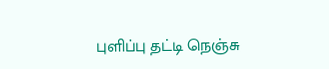புளிப்பு தட்டி நெஞ்சு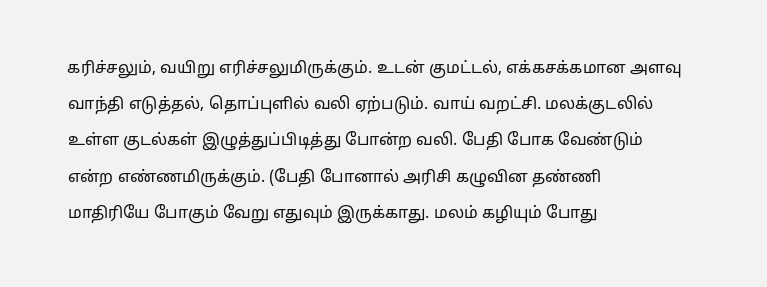கரிச்சலும், வயிறு எரிச்சலுமிருக்கும். உடன் குமட்டல், எக்கசக்கமான அளவு வாந்தி எடுத்தல், தொப்புளில் வலி ஏற்படும். வாய் வறட்சி. மலக்குடலில் உள்ள குடல்கள் இழுத்துப்பிடித்து போன்ற வலி. பேதி போக வேண்டும் என்ற எண்ணமிருக்கும். (பேதி போனால் அரிசி கழுவின தண்ணி மாதிரியே போகும் வேறு எதுவும் இருக்காது. மலம் கழியும் போது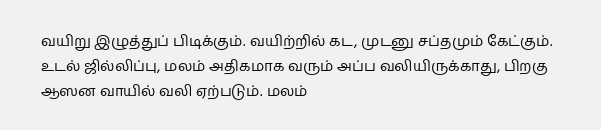வயிறு இழுத்துப் பிடிக்கும். வயிற்றில் கட, முடனு சப்தமும் கேட்கும். உடல் ஜில்லிப்பு, மலம் அதிகமாக வரும் அப்ப வலியிருக்காது, பிறகு ஆஸன வாயில் வலி ஏற்படும். மலம்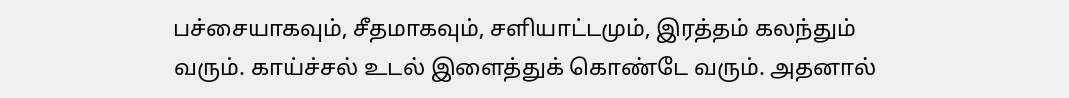பச்சையாகவும், சீதமாகவும், சளியாட்டமும், இரத்தம் கலந்தும் வரும். காய்ச்சல் உடல் இளைத்துக் கொண்டே வரும். அதனால்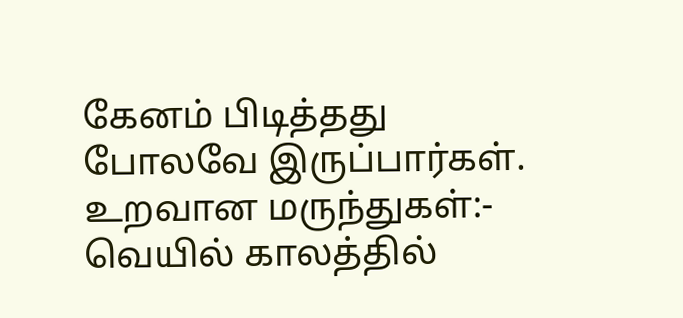கேனம் பிடித்தது போலவே இருப்பார்கள்.
உறவான மருந்துகள்:- வெயில் காலத்தில்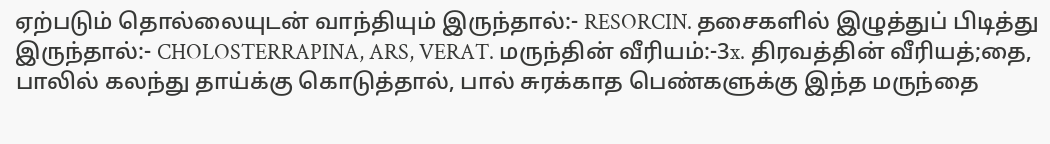ஏற்படும் தொல்லையுடன் வாந்தியும் இருந்தால்:- RESORCIN. தசைகளில் இழுத்துப் பிடித்து இருந்தால்:- CHOLOSTERRAPINA, ARS, VERAT. மருந்தின் வீரியம்:-3x. திரவத்தின் வீரியத்;தை, பாலில் கலந்து தாய்க்கு கொடுத்தால், பால் சுரக்காத பெண்களுக்கு இந்த மருந்தை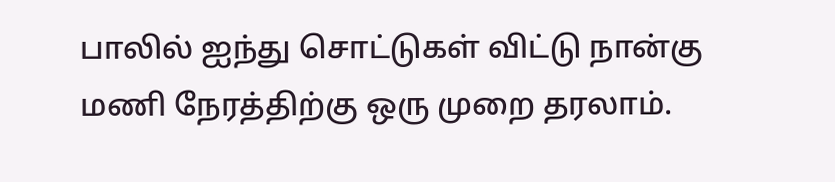பாலில் ஐந்து சொட்டுகள் விட்டு நான்கு மணி நேரத்திற்கு ஒரு முறை தரலாம்.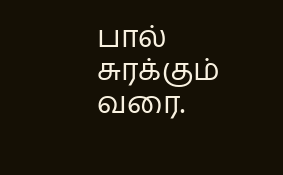பால் சுரக்கும் வரை.